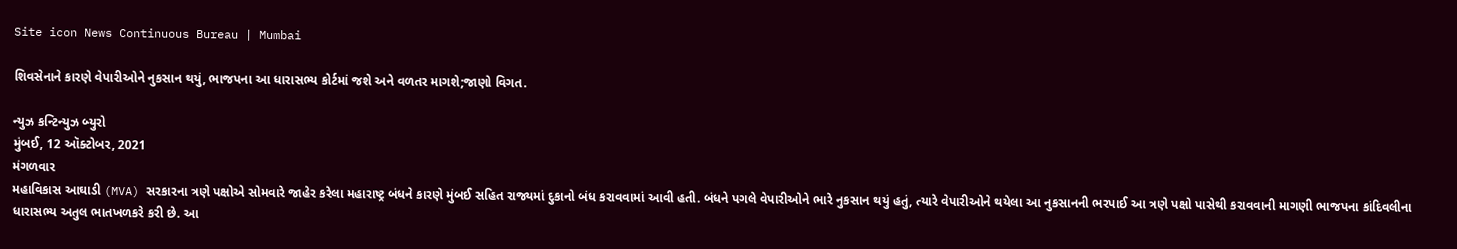Site icon News Continuous Bureau | Mumbai

શિવસેનાને કારણે વેપારીઓને નુકસાન થયું, ભાજપના આ ધારાસભ્ય કોર્ટમાં જશે અને વળતર માગશે;જાણો વિગત.

ન્યુઝ કન્ટિન્યુઝ બ્યુરો
મુંબઈ, 12 ઑક્ટોબર, 2021
મંગળવાર
મહાવિકાસ આઘાડી (MVA) સરકારના ત્રણે પક્ષોએ સોમવારે જાહેર કરેલા મહારાષ્ટ્ર બંધને કારણે મુંબઈ સહિત રાજ્યમાં દુકાનો બંધ કરાવવામાં આવી હતી. બંધને પગલે વેપારીઓને ભારે નુકસાન થયું હતું, ત્યારે વેપારીઓને થયેલા આ નુકસાનની ભરપાઈ આ ત્રણે પક્ષો પાસેથી કરાવવાની માગણી ભાજપના કાંદિવલીના ધારાસભ્ય અતુલ ભાતખળકરે કરી છે. આ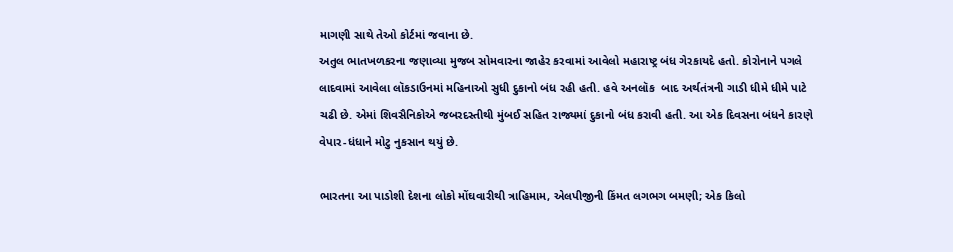માગણી સાથે તેઓ કોર્ટમાં જવાના છે.
અતુલ ભાતખળકરના જણાવ્યા મુજબ સોમવારના જાહેર કરવામાં આવેલો મહારાષ્ટ્ર બંધ ગેરકાયદે હતો. કોરોનાને પગલે લાદવામાં આવેલા લૉકડાઉનમાં મહિનાઓ સુધી દુકાનો બંધ રહી હતી. હવે અનલૉક  બાદ અર્થતંત્રની ગાડી ધીમે ધીમે પાટે ચઢી છે. એમાં શિવસૈનિકોએ જબરદસ્તીથી મુંબઈ સહિત રાજ્યમાં દુકાનો બંધ કરાવી હતી. આ એક દિવસના બંધને કારણે વેપાર-ધંધાને મોટુ નુકસાન થયું છે.

ભારતના આ પાડોશી દેશના લોકો મોંઘવારીથી ત્રાહિમામ, એલપીજીની કિંમત લગભગ બમણી; એક કિલો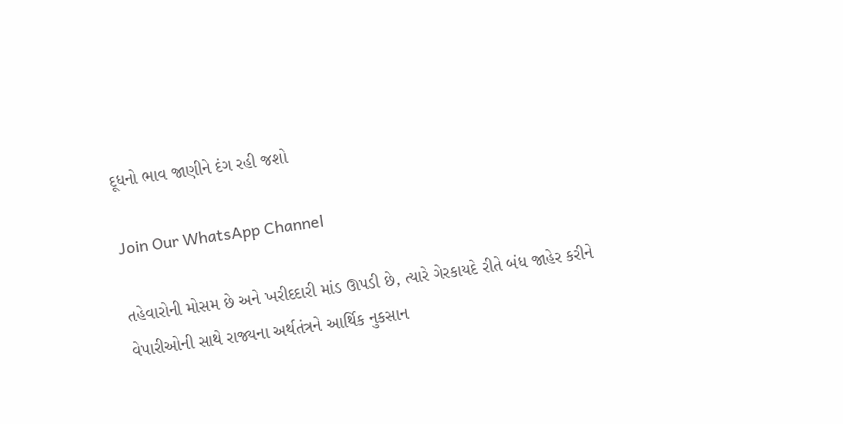દૂધનો ભાવ જાણીને દંગ રહી જશો

Join Our WhatsApp Channel

તહેવારોની મોસમ છે અને ખરીદદારી માંડ ઊપડી છે, ત્યારે ગેરકાયદે રીતે બંધ જાહેર કરીને વેપારીઓની સાથે રાજ્યના અર્થતંત્રને આર્થિક નુકસાન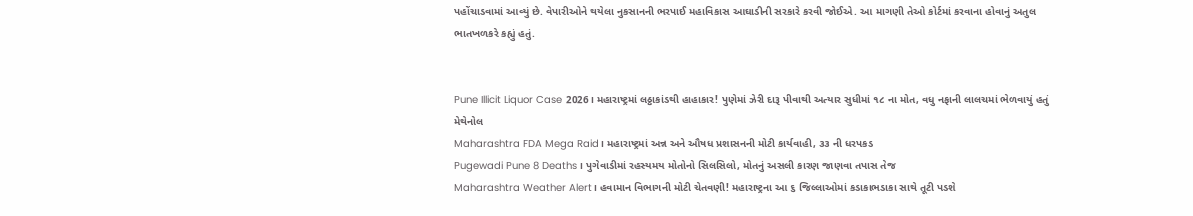પહોંચાડવામાં આવ્યું છે. વેપારીઓને થયેલા નુકસાનની ભરપાઈ મહાવિકાસ આઘાડીની સરકારે કરવી જોઈએ. આ માગણી તેઓ કોર્ટમાં કરવાના હોવાનું અતુલ ભાતખળકરે કહ્યું હતું.


Pune Illicit Liquor Case 2026। મહારાષ્ટ્રમાં લઠ્ઠાકાંડથી હાહાકાર! પુણેમાં ઝેરી દારૂ પીવાથી અત્યાર સુધીમાં ૧૮ ના મોત, વધુ નફાની લાલચમાં ભેળવાયું હતું મેથેનોલ
Maharashtra FDA Mega Raid। મહારાષ્ટ્રમાં અન્ન અને ઔષધ પ્રશાસનની મોટી કાર્યવાહી, ૩૩ ની ધરપકડ
Pugewadi Pune 8 Deaths। પુગેવાડીમાં રહસ્યમય મોતોનો સિલસિલો, મોતનું અસલી કારણ જાણવા તપાસ તેજ
Maharashtra Weather Alert। હવામાન વિભાગની મોટી ચેતવણી! મહારાષ્ટ્રના આ ૬ જિલ્લાઓમાં કડાકાભડાકા સાથે તૂટી પડશે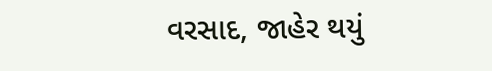વરસાદ, જાહેર થયું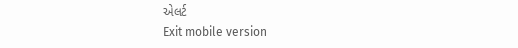એલર્ટ
Exit mobile version